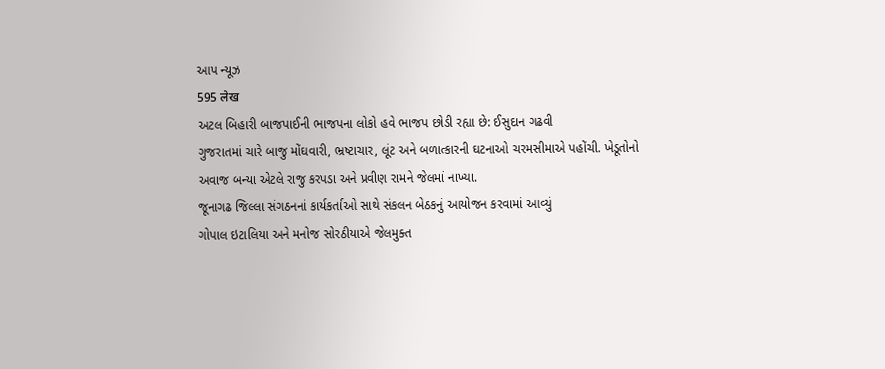આપ ન્યૂઝ
595 लेख
અટલ બિહારી બાજપાઈની ભાજપના લોકો હવે ભાજપ છોડી રહ્યા છે: ઈસુદાન ગઢવી
ગુજરાતમાં ચારે બાજુ મોંઘવારી, ભ્રષ્ટાચાર, લૂંટ અને બળાત્કારની ઘટનાઓ ચરમસીમાએ પહોંચી. ખેડૂતોનો અવાજ બન્યા એટલે રાજુ કરપડા અને પ્રવીણ રામને જેલમાં નાખ્યા.
જૂનાગઢ જિલ્લા સંગઠનનાં કાર્યકર્તાઓ સાથે સંકલન બેઠકનું આયોજન કરવામાં આવ્યું
ગોપાલ ઇટાલિયા અને મનોજ સોરઠીયાએ જેલમુક્ત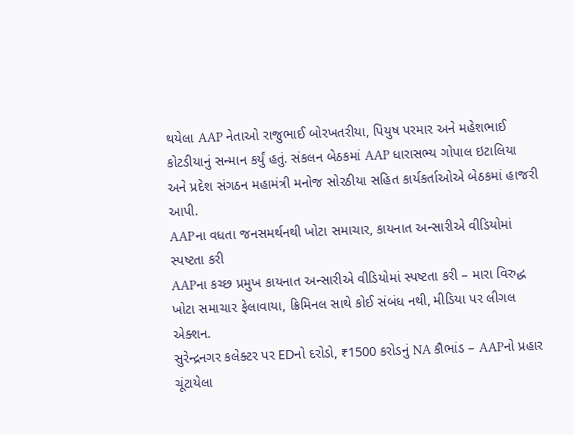થયેલા AAP નેતાઓ રાજુભાઈ બોરખતરીયા, પિયુષ પરમાર અને મહેશભાઈ કોટડીયાનું સન્માન કર્યું હતું. સંકલન બેઠકમાં AAP ધારાસભ્ય ગોપાલ ઇટાલિયા અને પ્રદેશ સંગઠન મહામંત્રી મનોજ સોરઠીયા સહિત કાર્યકર્તાઓએ બેઠકમાં હાજરી આપી.
AAPના વધતા જનસમર્થનથી ખોટા સમાચાર, કાયનાત અન્સારીએ વીડિયોમાં સ્પષ્ટતા કરી
AAPના કચ્છ પ્રમુખ કાયનાત અન્સારીએ વીડિયોમાં સ્પષ્ટતા કરી – મારા વિરુદ્ધ ખોટા સમાચાર ફેલાવાયા, ક્રિમિનલ સાથે કોઈ સંબંધ નથી, મીડિયા પર લીગલ એક્શન.
સુરેન્દ્રનગર કલેક્ટર પર EDનો દરોડો, ₹1500 કરોડનું NA કૌભાંડ – AAPનો પ્રહાર
ચૂંટાયેલા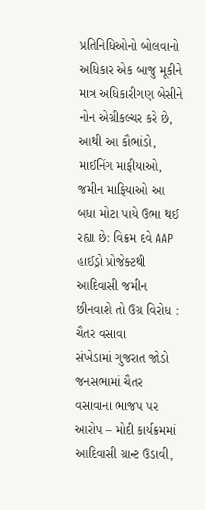પ્રતિનિધિઓનો બોલવાનો અધિકાર એક બાજુ મૂકીને માત્ર અધિકારીગણ બેસીને નોન એગ્રીકલ્ચર કરે છે, આથી આ કૌભાંડો, માઈનિંગ માફીયાઓ, જમીન માફિયાઓ આ બધા મોટા પાયે ઉભા થઈ રહ્યા છે: વિક્રમ દવે AAP
હાઈડ્રો પ્રોજેક્ટથી આદિવાસી જમીન છીનવાશે તો ઉગ્ર વિરોધ : ચૈતર વસાવા
સંખેડામાં ગુજરાત જોડો જનસભામાં ચૈતર વસાવાના ભાજપ પર આરોપ – મોદી કાર્યક્રમમાં આદિવાસી ગ્રાન્ટ ઉડાવી,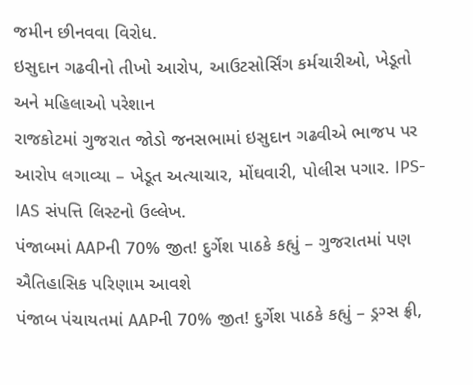જમીન છીનવવા વિરોધ.
ઇસુદાન ગઢવીનો તીખો આરોપ, આઉટસોર્સિંગ કર્મચારીઓ, ખેડૂતો અને મહિલાઓ પરેશાન
રાજકોટમાં ગુજરાત જોડો જનસભામાં ઇસુદાન ગઢવીએ ભાજપ પર આરોપ લગાવ્યા – ખેડૂત અત્યાચાર, મોંઘવારી, પોલીસ પગાર. IPS-IAS સંપત્તિ લિસ્ટનો ઉલ્લેખ.
પંજાબમાં AAPની 70% જીત! દુર્ગેશ પાઠકે કહ્યું – ગુજરાતમાં પણ ઐતિહાસિક પરિણામ આવશે
પંજાબ પંચાયતમાં AAPની 70% જીત! દુર્ગેશ પાઠકે કહ્યું – ડ્રગ્સ ફ્રી,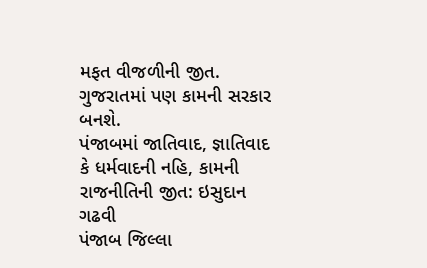મફત વીજળીની જીત. ગુજરાતમાં પણ કામની સરકાર બનશે.
પંજાબમાં જાતિવાદ, જ્ઞાતિવાદ કે ધર્મવાદની નહિ, કામની રાજનીતિની જીત: ઇસુદાન ગઢવી
પંજાબ જિલ્લા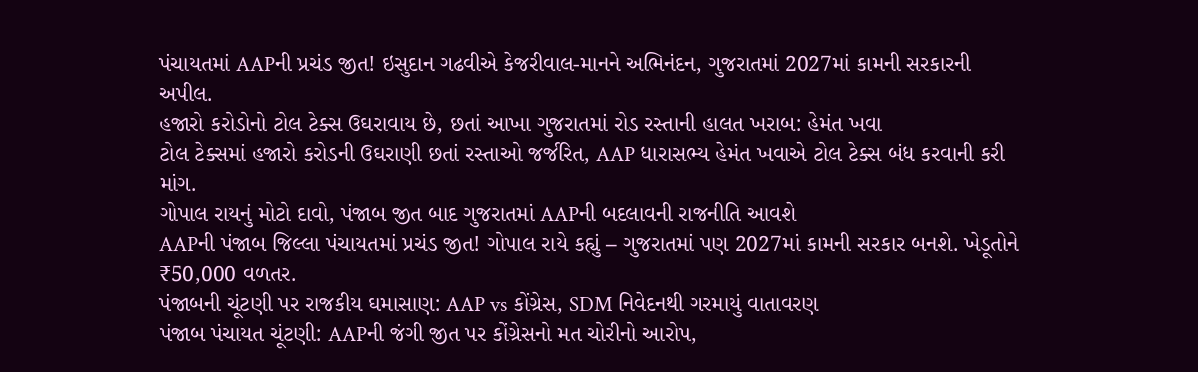પંચાયતમાં AAPની પ્રચંડ જીત! ઇસુદાન ગઢવીએ કેજરીવાલ-માનને અભિનંદન, ગુજરાતમાં 2027માં કામની સરકારની અપીલ.
હજારો કરોડોનો ટોલ ટેક્સ ઉઘરાવાય છે, છતાં આખા ગુજરાતમાં રોડ રસ્તાની હાલત ખરાબ: હેમંત ખવા
ટોલ ટેક્સમાં હજારો કરોડની ઉઘરાણી છતાં રસ્તાઓ જર્જરિત, AAP ધારાસભ્ય હેમંત ખવાએ ટોલ ટેક્સ બંધ કરવાની કરી માંગ.
ગોપાલ રાયનું મોટો દાવો, પંજાબ જીત બાદ ગુજરાતમાં AAPની બદલાવની રાજનીતિ આવશે
AAPની પંજાબ જિલ્લા પંચાયતમાં પ્રચંડ જીત! ગોપાલ રાયે કહ્યું – ગુજરાતમાં પણ 2027માં કામની સરકાર બનશે. ખેડૂતોને ₹50,000 વળતર.
પંજાબની ચૂંટણી પર રાજકીય ઘમાસાણ: AAP vs કોંગ્રેસ, SDM નિવેદનથી ગરમાયું વાતાવરણ
પંજાબ પંચાયત ચૂંટણી: AAPની જંગી જીત પર કોંગ્રેસનો મત ચોરીનો આરોપ,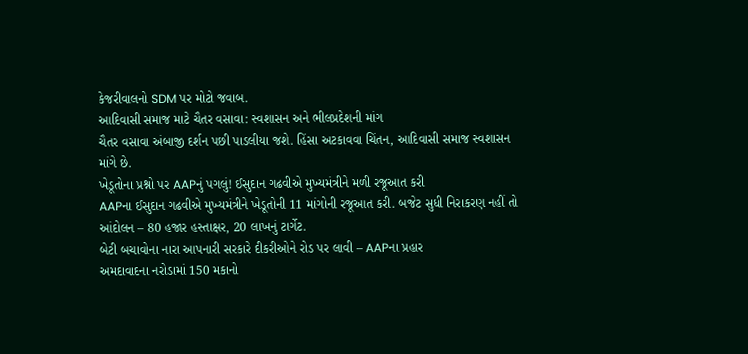કેજરીવાલનો SDM પર મોટો જવાબ.
આદિવાસી સમાજ માટે ચૈતર વસાવા: સ્વશાસન અને ભીલપ્રદેશની માંગ
ચૈતર વસાવા અંબાજી દર્શન પછી પાડલીયા જશે. હિંસા અટકાવવા ચિંતન, આદિવાસી સમાજ સ્વશાસન માંગે છે.
ખેડૂતોના પ્રશ્નો પર AAPનું પગલું! ઈસુદાન ગઢવીએ મુખ્યમંત્રીને મળી રજૂઆત કરી
AAPના ઈસુદાન ગઢવીએ મુખ્યમંત્રીને ખેડૂતોની 11 માંગોની રજૂઆત કરી. બજેટ સુધી નિરાકરણ નહીં તો આંદોલન – 80 હજાર હસ્તાક્ષર, 20 લાખનું ટાર્ગેટ.
બેટી બચાવોના નારા આપનારી સરકારે દીકરીઓને રોડ પર લાવી – AAPના પ્રહાર
અમદાવાદના નરોડામાં 150 મકાનો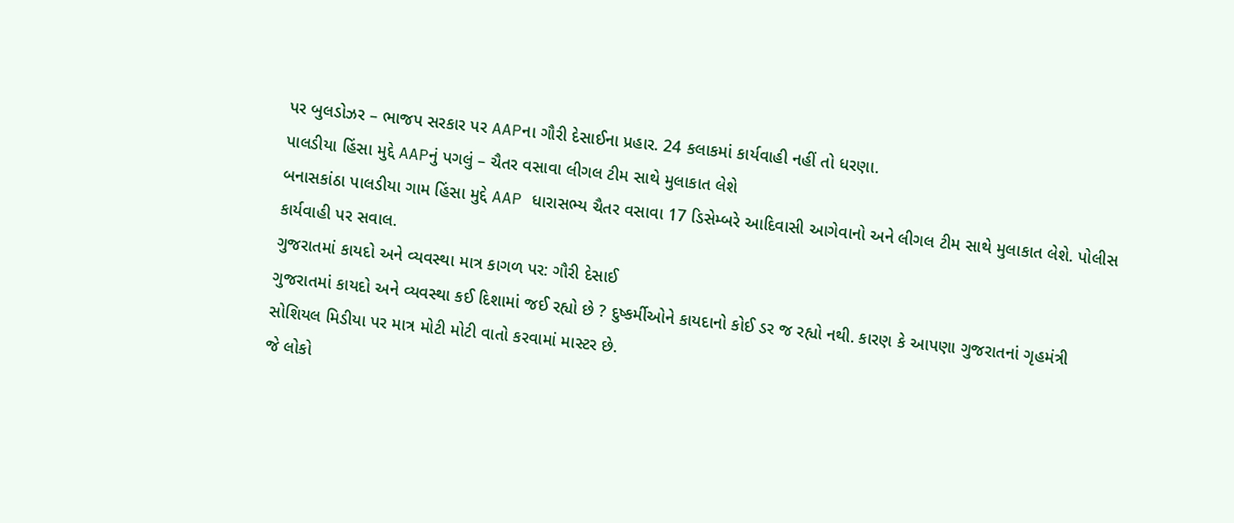પર બુલડોઝર – ભાજપ સરકાર પર AAPના ગૌરી દેસાઈના પ્રહાર. 24 કલાકમાં કાર્યવાહી નહીં તો ધરણા.
પાલડીયા હિંસા મુદ્દે AAPનું પગલું – ચૈતર વસાવા લીગલ ટીમ સાથે મુલાકાત લેશે
બનાસકાંઠા પાલડીયા ગામ હિંસા મુદ્દે AAP ધારાસભ્ય ચૈતર વસાવા 17 ડિસેમ્બરે આદિવાસી આગેવાનો અને લીગલ ટીમ સાથે મુલાકાત લેશે. પોલીસ કાર્યવાહી પર સવાલ.
ગુજરાતમાં કાયદો અને વ્યવસ્થા માત્ર કાગળ પર: ગૌરી દેસાઈ
ગુજરાતમાં કાયદો અને વ્યવસ્થા કઈ દિશામાં જઈ રહ્યો છે ? દુષ્કર્મીઓને કાયદાનો કોઈ ડર જ રહ્યો નથી. કારણ કે આપણા ગુજરાતનાં ગૃહમંત્રી સોશિયલ મિડીયા પર માત્ર મોટી મોટી વાતો કરવામાં માસ્ટર છે.
જે લોકો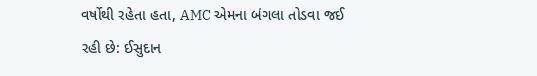વર્ષોથી રહેતા હતા, AMC એમના બંગલા તોડવા જઈ રહી છે: ઈસુદાન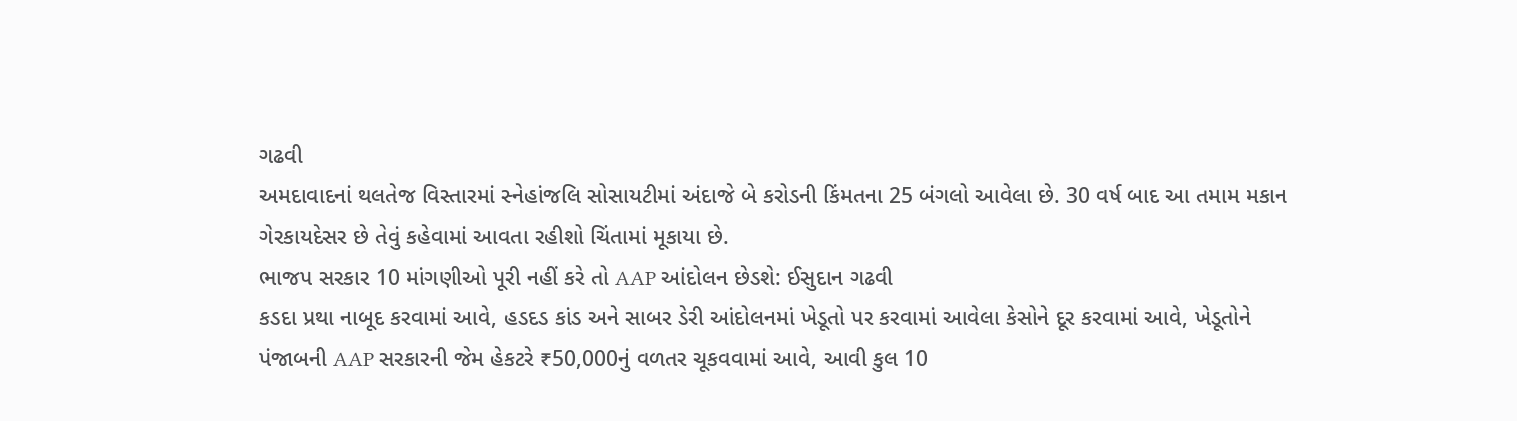ગઢવી
અમદાવાદનાં થલતેજ વિસ્તારમાં સ્નેહાંજલિ સોસાયટીમાં અંદાજે બે કરોડની કિંમતના 25 બંગલો આવેલા છે. 30 વર્ષ બાદ આ તમામ મકાન ગેરકાયદેસર છે તેવું કહેવામાં આવતા રહીશો ચિંતામાં મૂકાયા છે.
ભાજપ સરકાર 10 માંગણીઓ પૂરી નહીં કરે તો AAP આંદોલન છેડશે: ઈસુદાન ગઢવી
કડદા પ્રથા નાબૂદ કરવામાં આવે, હડદડ કાંડ અને સાબર ડેરી આંદોલનમાં ખેડૂતો પર કરવામાં આવેલા કેસોને દૂર કરવામાં આવે, ખેડૂતોને પંજાબની AAP સરકારની જેમ હેકટરે ₹50,000નું વળતર ચૂકવવામાં આવે, આવી કુલ 10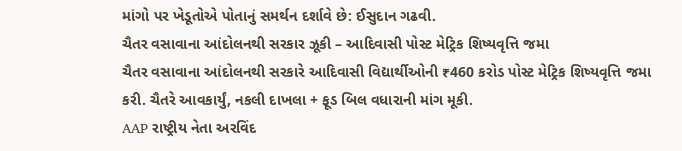માંગો પર ખેડૂતોએ પોતાનું સમર્થન દર્શાવે છે: ઈસુદાન ગઢવી.
ચૈતર વસાવાના આંદોલનથી સરકાર ઝૂકી – આદિવાસી પોસ્ટ મેટ્રિક શિષ્યવૃત્તિ જમા
ચૈતર વસાવાના આંદોલનથી સરકારે આદિવાસી વિદ્યાર્થીઓની ₹460 કરોડ પોસ્ટ મેટ્રિક શિષ્યવૃત્તિ જમા કરી. ચૈતરે આવકાર્યું, નકલી દાખલા + ફૂડ બિલ વધારાની માંગ મૂકી.
AAP રાષ્ટ્રીય નેતા અરવિંદ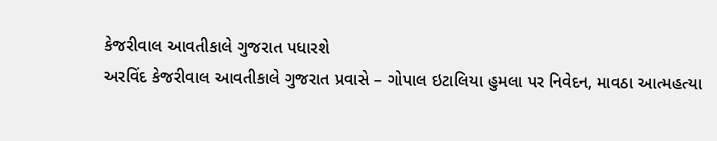કેજરીવાલ આવતીકાલે ગુજરાત પધારશે
અરવિંદ કેજરીવાલ આવતીકાલે ગુજરાત પ્રવાસે – ગોપાલ ઇટાલિયા હુમલા પર નિવેદન, માવઠા આત્મહત્યા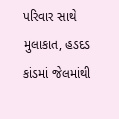પરિવાર સાથે મુલાકાત, હડદડ કાંડમાં જેલમાંથી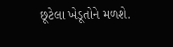છૂટેલા ખેડૂતોને મળશે.